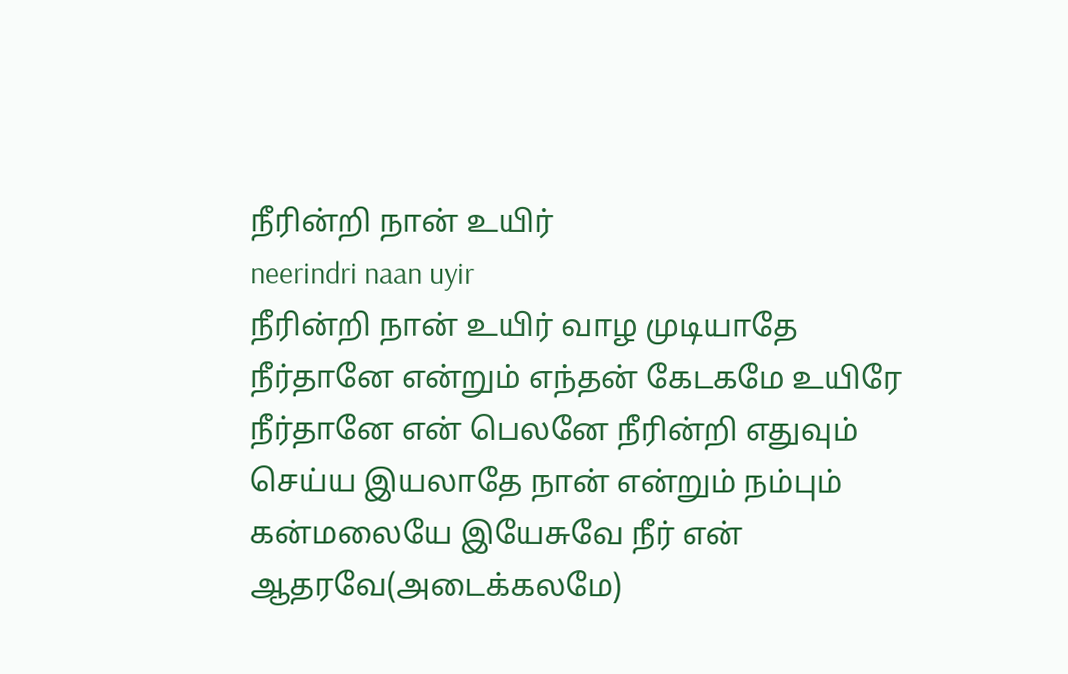நீரின்றி நான் உயிர்
neerindri naan uyir
நீரின்றி நான் உயிர் வாழ முடியாதே நீர்தானே என்றும் எந்தன் கேடகமே உயிரே நீர்தானே என் பெலனே நீரின்றி எதுவும் செய்ய இயலாதே நான் என்றும் நம்பும் கன்மலையே இயேசுவே நீர் என் ஆதரவே(அடைக்கலமே)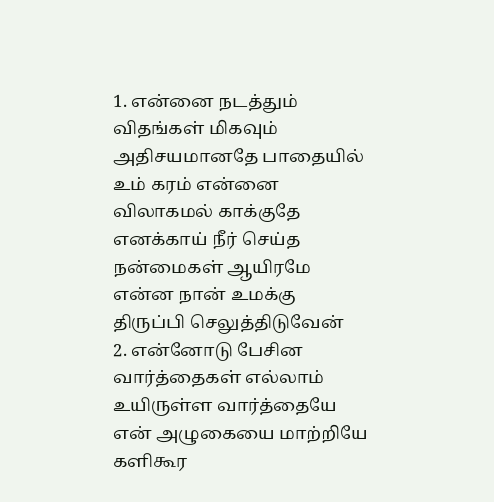1. என்னை நடத்தும் விதங்கள் மிகவும் அதிசயமானதே பாதையில் உம் கரம் என்னை விலாகமல் காக்குதே எனக்காய் நீர் செய்த நன்மைகள் ஆயிரமே என்ன நான் உமக்கு திருப்பி செலுத்திடுவேன்
2. என்னோடு பேசின வார்த்தைகள் எல்லாம் உயிருள்ள வார்த்தையே என் அழுகையை மாற்றியே களிகூர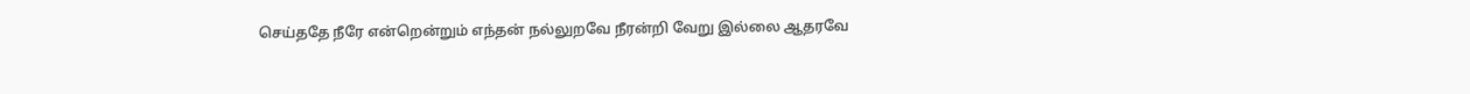செய்ததே நீரே என்றென்றும் எந்தன் நல்லுறவே நீரன்றி வேறு இல்லை ஆதரவே